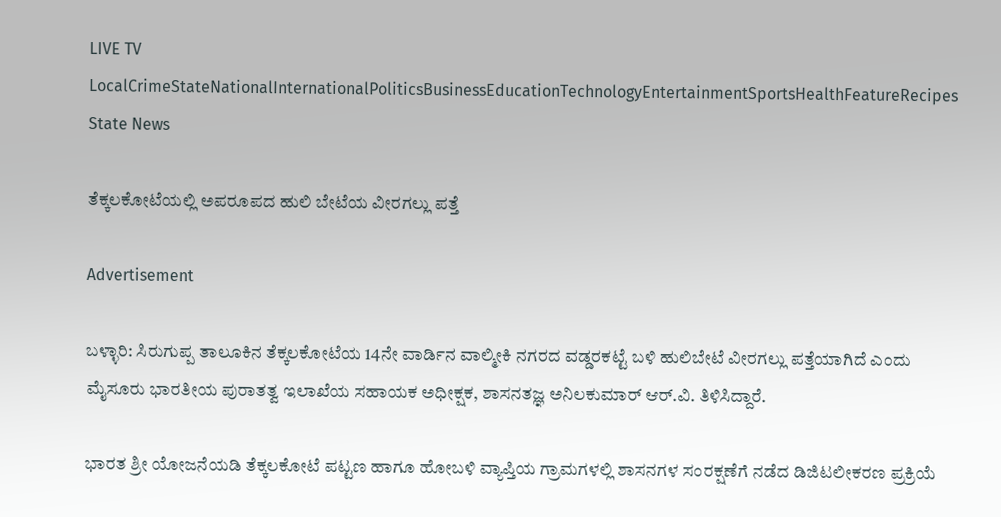LIVE TV LocalCrimeStateNationalInternationalPoliticsBusinessEducationTechnologyEntertainmentSportsHealthFeatureRecipes
State News

ತೆಕ್ಕಲಕೋಟೆಯಲ್ಲಿ ಅಪರೂಪದ ಹುಲಿ ಬೇಟೆಯ ವೀರಗಲ್ಲು ಪತ್ತೆ

Advertisement

ಬಳ್ಳಾರಿ: ಸಿರುಗುಪ್ಪ ತಾಲೂಕಿನ ತೆಕ್ಕಲಕೋಟೆಯ 14ನೇ ವಾರ್ಡಿನ ವಾಲ್ಮೀಕಿ ನಗರದ ವಡ್ಡರಕಟ್ಟೆ ಬಳಿ ಹುಲಿಬೇಟೆ ವೀರಗಲ್ಲು ಪತ್ತೆಯಾಗಿದೆ ಎಂದು ಮೈಸೂರು ಭಾರತೀಯ ಪುರಾತತ್ವ ಇಲಾಖೆಯ ಸಹಾಯಕ ಅಧೀಕ್ಷಕ, ಶಾಸನತಜ್ಞ ಅನಿಲಕುಮಾರ್ ಆರ್.ವಿ. ತಿಳಿಸಿದ್ದಾರೆ.

ಭಾರತ ಶ್ರೀ ಯೋಜನೆಯಡಿ ತೆಕ್ಕಲಕೋಟೆ ಪಟ್ಟಣ ಹಾಗೂ ಹೋಬಳಿ ವ್ಯಾಪ್ತಿಯ ಗ್ರಾಮಗಳಲ್ಲಿ ಶಾಸನಗಳ ಸಂರಕ್ಷಣೆಗೆ ನಡೆದ ಡಿಜಿಟಲೀಕರಣ ಪ್ರಕ್ರಿಯೆ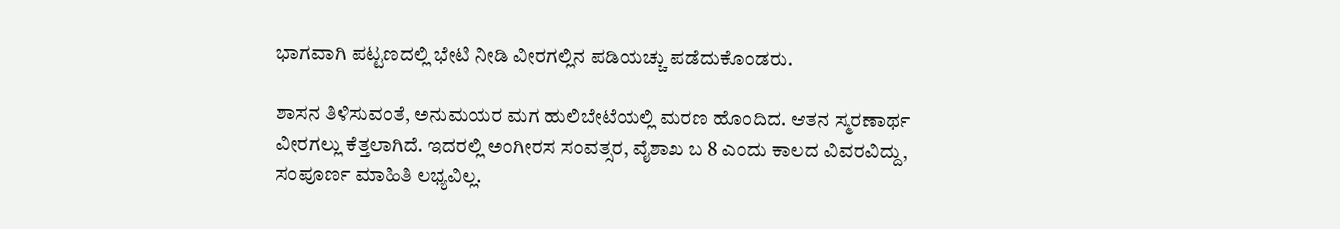ಭಾಗವಾಗಿ ಪಟ್ಟಣದಲ್ಲಿ ಭೇಟಿ ನೀಡಿ ವೀರಗಲ್ಲಿನ ಪಡಿಯಚ್ಚು ಪಡೆದುಕೊಂಡರು.

ಶಾಸನ ತಿಳಿಸುವಂತೆ, ಅನುಮಯರ ಮಗ ಹುಲಿಬೇಟೆಯಲ್ಲಿ ಮರಣ ಹೊಂದಿದ. ಆತನ ಸ್ಮರಣಾರ್ಥ ವೀರಗಲ್ಲು ಕೆತ್ತಲಾಗಿದೆ. ಇದರಲ್ಲಿ ಅಂಗೀರಸ ಸಂವತ್ಸರ, ವೈಶಾಖ ಬ 8 ಎಂದು ಕಾಲದ ವಿವರವಿದ್ದು, ಸಂಪೂರ್ಣ ಮಾಹಿತಿ ಲಭ್ಯವಿಲ್ಲ.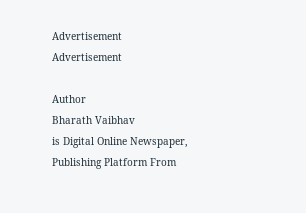Advertisement
Advertisement

Author
Bharath Vaibhav
is Digital Online Newspaper, Publishing Platform From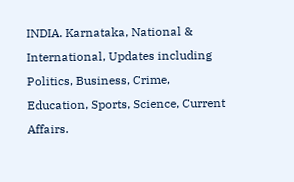INDIA. Karnataka, National & International, Updates including Politics, Business, Crime, Education, Sports, Science, Current Affairs.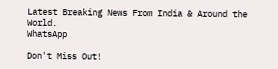Latest Breaking News From India & Around the World.
WhatsApp

Don't Miss Out!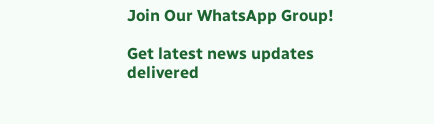Join Our WhatsApp Group!

Get latest news updates delivered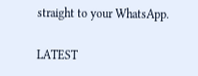straight to your WhatsApp.

LATEST